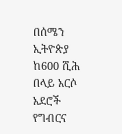በሰሜን ኢትዮጵያ ከ600 ሺሕ በላይ አርሶ አደሮች የግብርና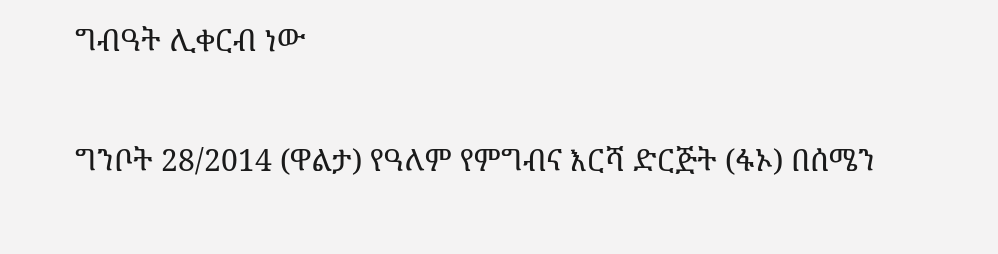ግብዓት ሊቀርብ ነው

ግንቦት 28/2014 (ዋልታ) የዓለም የምግብና እርሻ ድርጅት (ፋኦ) በሰሜን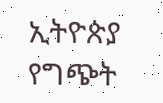ኢትዮጵያ የግጭት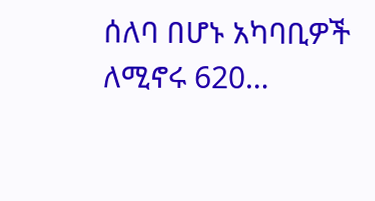ሰለባ በሆኑ አካባቢዎች ለሚኖሩ 620…